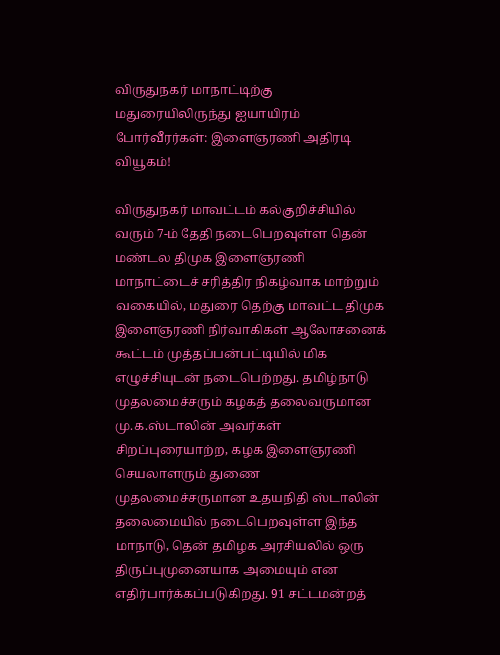விருதுநகர் மாநாட்டிற்கு மதுரையிலிருந்து ஐயாயிரம் போர்வீரர்கள்: இளைஞரணி அதிரடி வியூகம்!

விருதுநகர் மாவட்டம் கல்குறிச்சியில் வரும் 7-ம் தேதி நடைபெறவுள்ள தென் மண்டல திமுக இளைஞரணி மாநாட்டைச் சரித்திர நிகழ்வாக மாற்றும் வகையில், மதுரை தெற்கு மாவட்ட திமுக இளைஞரணி நிர்வாகிகள் ஆலோசனைக் கூட்டம் முத்தப்பன்பட்டியில் மிக எழுச்சியுடன் நடைபெற்றது. தமிழ்நாடு முதலமைச்சரும் கழகத் தலைவருமான மு.க.ஸ்டாலின் அவர்கள் சிறப்புரையாற்ற, கழக இளைஞரணி செயலாளரும் துணை முதலமைச்சருமான உதயநிதி ஸ்டாலின் தலைமையில் நடைபெறவுள்ள இந்த மாநாடு, தென் தமிழக அரசியலில் ஒரு திருப்புமுனையாக அமையும் என எதிர்பார்க்கப்படுகிறது. 91 சட்டமன்றத்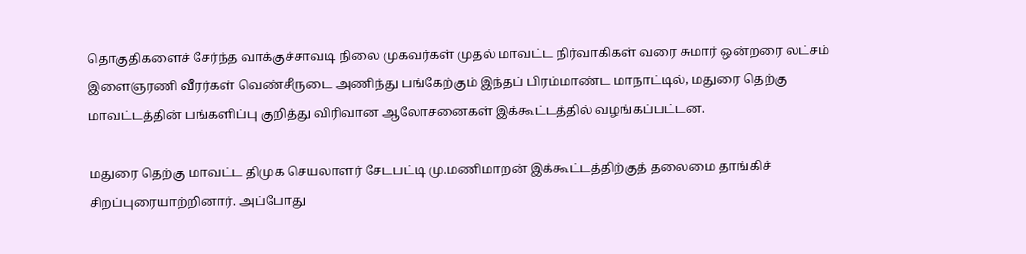தொகுதிகளைச் சேர்ந்த வாக்குச்சாவடி நிலை முகவர்கள் முதல் மாவட்ட நிர்வாகிகள் வரை சுமார் ஒன்றரை லட்சம் இளைஞரணி வீரர்கள் வெண்சீருடை அணிந்து பங்கேற்கும் இந்தப் பிரம்மாண்ட மாநாட்டில், மதுரை தெற்கு மாவட்டத்தின் பங்களிப்பு குறித்து விரிவான ஆலோசனைகள் இக்கூட்டத்தில் வழங்கப்பட்டன.

மதுரை தெற்கு மாவட்ட திமுக செயலாளர் சேடபட்டி மு.மணிமாறன் இக்கூட்டத்திற்குத் தலைமை தாங்கிச் சிறப்புரையாற்றினார். அப்போது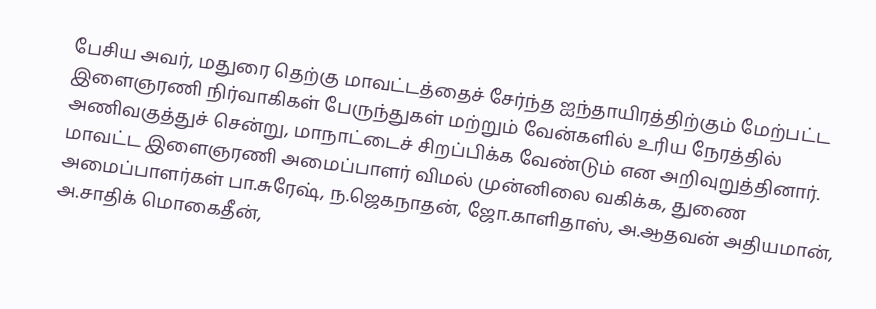பேசிய அவர், மதுரை தெற்கு மாவட்டத்தைச் சேர்ந்த ஐந்தாயிரத்திற்கும் மேற்பட்ட இளைஞரணி நிர்வாகிகள் பேருந்துகள் மற்றும் வேன்களில் உரிய நேரத்தில் அணிவகுத்துச் சென்று, மாநாட்டைச் சிறப்பிக்க வேண்டும் என அறிவுறுத்தினார். மாவட்ட இளைஞரணி அமைப்பாளர் விமல் முன்னிலை வகிக்க, துணை அமைப்பாளர்கள் பா.சுரேஷ், ந.ஜெகநாதன், ஜோ.காளிதாஸ், அ.ஆதவன் அதியமான், அ.சாதிக் மொகைதீன்,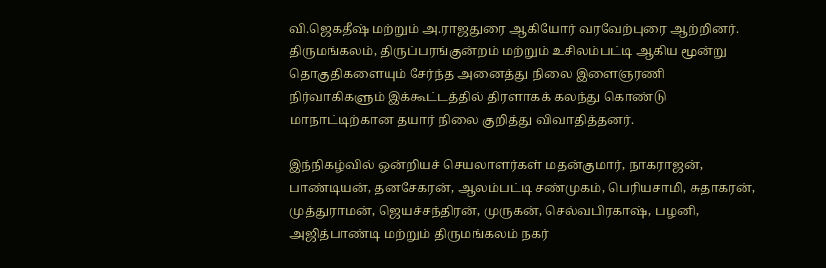வி.ஜெகதீஷ் மற்றும் அ.ராஜதுரை ஆகியோர் வரவேற்புரை ஆற்றினர். திருமங்கலம், திருப்பரங்குன்றம் மற்றும் உசிலம்பட்டி ஆகிய மூன்று தொகுதிகளையும் சேர்ந்த அனைத்து நிலை இளைஞரணி நிர்வாகிகளும் இக்கூட்டத்தில் திரளாகக் கலந்து கொண்டு மாநாட்டிற்கான தயார் நிலை குறித்து விவாதித்தனர்.

இந்நிகழ்வில் ஒன்றியச் செயலாளர்கள் மதன்குமார், நாகராஜன், பாண்டியன், தனசேகரன், ஆலம்பட்டி சண்முகம், பெரியசாமி, சுதாகரன், முத்துராமன், ஜெயச்சந்திரன், முருகன், செல்வபிரகாஷ், பழனி, அஜித்பாண்டி மற்றும் திருமங்கலம் நகர்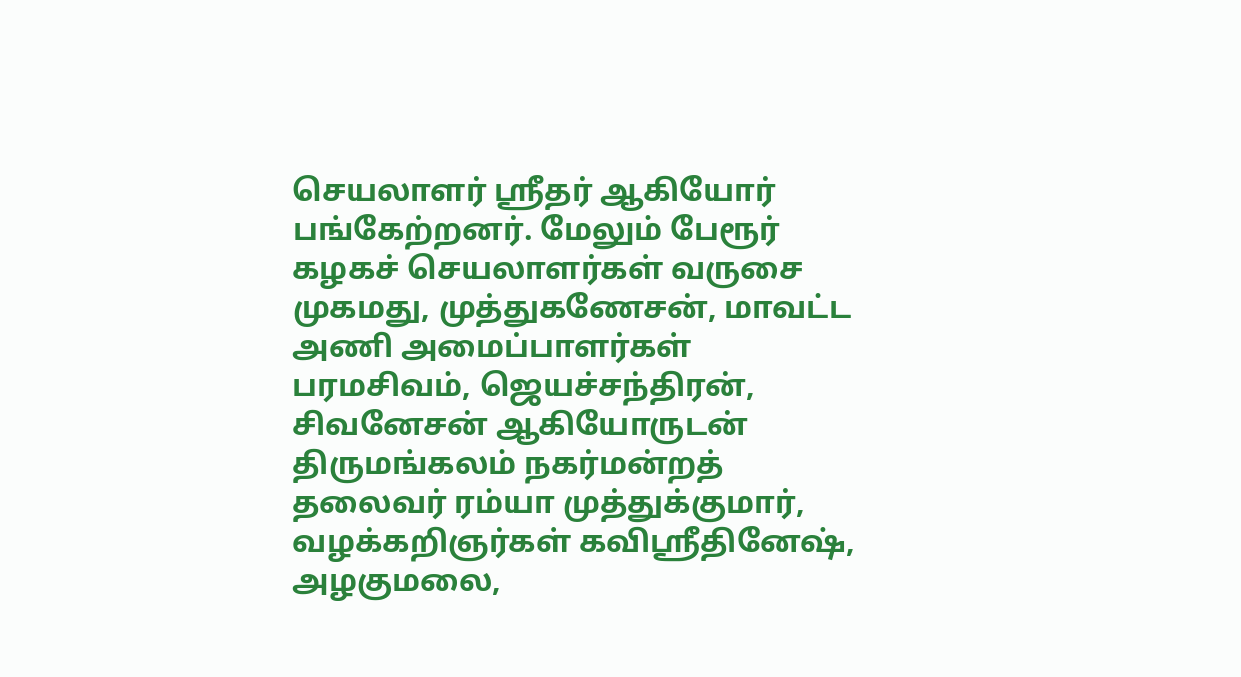செயலாளர் ஸ்ரீதர் ஆகியோர் பங்கேற்றனர். மேலும் பேரூர் கழகச் செயலாளர்கள் வருசை முகமது, முத்துகணேசன், மாவட்ட அணி அமைப்பாளர்கள் பரமசிவம், ஜெயச்சந்திரன், சிவனேசன் ஆகியோருடன் திருமங்கலம் நகர்மன்றத் தலைவர் ரம்யா முத்துக்குமார், வழக்கறிஞர்கள் கவிஸ்ரீதினேஷ், அழகுமலை,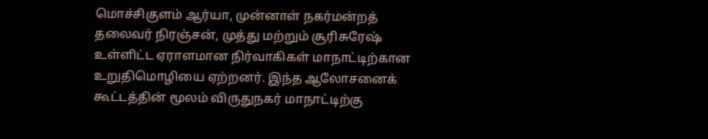மொச்சிகுளம் ஆர்யா, முன்னாள் நகர்மன்றத் தலைவர் நிரஞ்சன், முத்து மற்றும் சூரிசுரேஷ் உள்ளிட்ட ஏராளமான நிர்வாகிகள் மாநாட்டிற்கான உறுதிமொழியை ஏற்றனர். இந்த ஆலோசனைக் கூட்டத்தின் மூலம் விருதுநகர் மாநாட்டிற்கு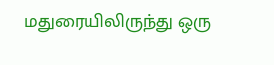மதுரையிலிருந்து ஒரு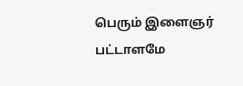பெரும் இளைஞர் பட்டாளமே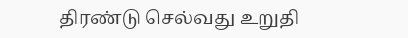திரண்டு செல்வது உறுதி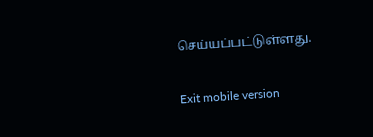செய்யப்பட்டுள்ளது.

Exit mobile version